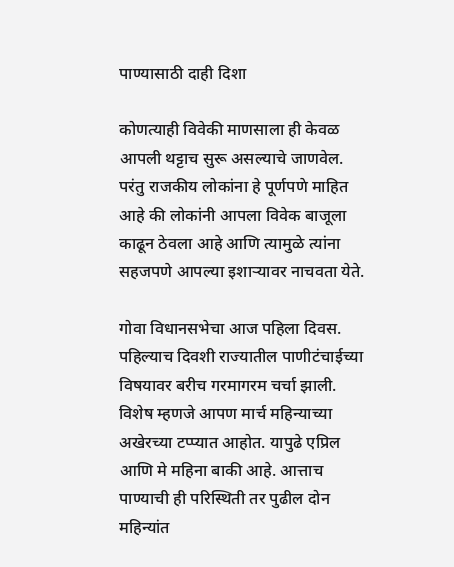पाण्यासाठी दाही दिशा

कोणत्याही विवेकी माणसाला ही केवळ आपली थट्टाच सुरू असल्याचे जाणवेल. परंतु राजकीय लोकांना हे पूर्णपणे माहित आहे की लोकांनी आपला विवेक बाजूला काढून ठेवला आहे आणि त्यामुळे त्यांना सहजपणे आपल्या इशाऱ्यावर नाचवता येते.

गोवा विधानसभेचा आज पहिला दिवस. पहिल्याच दिवशी राज्यातील पाणीटंचाईच्या विषयावर बरीच गरमागरम चर्चा झाली. विशेष म्हणजे आपण मार्च महिन्याच्या अखेरच्या टप्प्यात आहोत. यापुढे एप्रिल आणि मे महिना बाकी आहे. आत्ताच पाण्याची ही परिस्थिती तर पुढील दोन महिन्यांत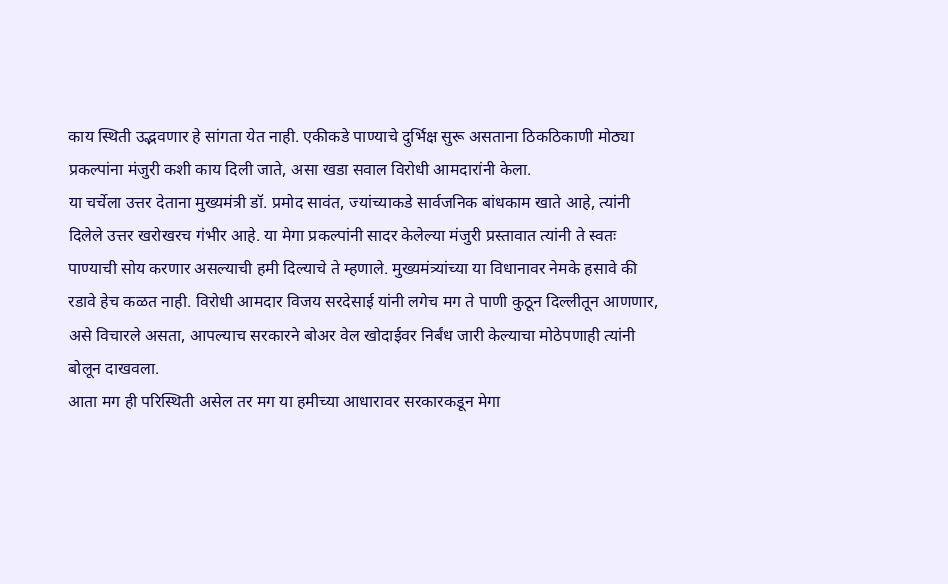काय स्थिती उद्भवणार हे सांगता येत नाही. एकीकडे पाण्याचे दुर्भिक्ष सुरू असताना ठिकठिकाणी मोठ्या प्रकल्पांना मंजुरी कशी काय दिली जाते, असा खडा सवाल विरोधी आमदारांनी केला.
या चर्चेला उत्तर देताना मुख्यमंत्री डॉ. प्रमोद सावंत, ज्यांच्याकडे सार्वजनिक बांधकाम खाते आहे, त्यांनी दिलेले उत्तर खरोखरच गंभीर आहे. या मेगा प्रकल्पांनी सादर केलेल्या मंजुरी प्रस्तावात त्यांनी ते स्वतः पाण्याची सोय करणार असल्याची हमी दिल्याचे ते म्हणाले. मुख्यमंत्र्यांच्या या विधानावर नेमके हसावे की रडावे हेच कळत नाही. विरोधी आमदार विजय सरदेसाई यांनी लगेच मग ते पाणी कुठून दिल्लीतून आणणार, असे विचारले असता, आपल्याच सरकारने बोअर वेल खोदाईवर निर्बंध जारी केल्याचा मोठेपणाही त्यांनी बोलून दाखवला.
आता मग ही परिस्थिती असेल तर मग या हमीच्या आधारावर सरकारकडून मेगा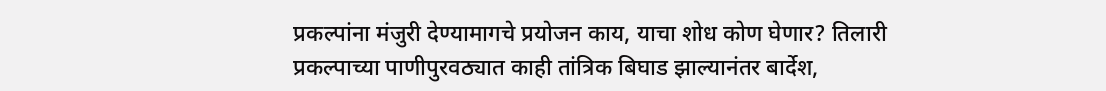प्रकल्पांना मंजुरी देण्यामागचे प्रयोजन काय, याचा शोध कोण घेणार? तिलारी प्रकल्पाच्या पाणीपुरवठ्यात काही तांत्रिक बिघाड झाल्यानंतर बार्देश,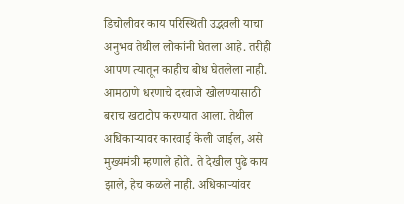डिचोलीवर काय परिस्थिती उद्भवली याचा अनुभव तेथील लोकांनी घेतला आहे. तरीही आपण त्यातून काहीच बोध घेतलेला नाही.
आमठाणे धरणाचे दरवाजे खोलण्यासाठी बराच खटाटोप करण्यात आला. तेथील अधिकाऱ्यावर कारवाई केली जाईल, असे मुख्यमंत्री म्हणाले होते. ते देखील पुढे काय झाले, हेच कळले नाही. अधिकाऱ्यांवर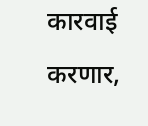कारवाई करणार,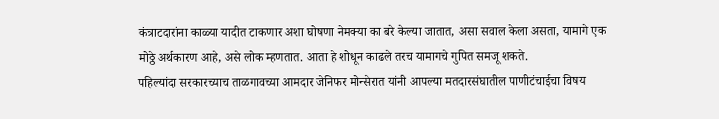कंत्राटदारांना काळ्या यादीत टाकणार अशा घोषणा नेमक्या का बरे केल्या जातात, असा सवाल केला असता, यामागे एक मोठ्ठे अर्थकारण आहे, असे लोक म्हणतात. आता हे शोधून काढले तरच यामागचे गुपित समजू शकते.
पहिल्यांदा सरकारच्याच ताळगावच्या आमदार जेनिफर मोन्सेरात यांनी आपल्या मतदारसंघातील पाणीटंचाईचा विषय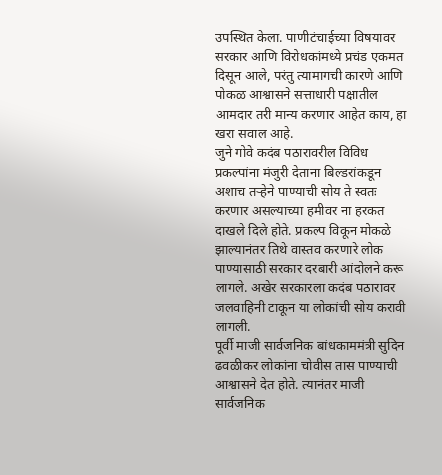उपस्थित केला. पाणीटंचाईच्या विषयावर सरकार आणि विरोधकांमध्ये प्रचंड एकमत दिसून आले, परंतु त्यामागची कारणे आणि पोकळ आश्वासने सत्ताधारी पक्षातील आमदार तरी मान्य करणार आहेत काय, हा खरा सवाल आहे.
जुने गोवे कदंब पठारावरील विविध प्रकल्पांना मंजुरी देताना बिल्डरांकडून अशाच तऱ्हेने पाण्याची सोय ते स्वतः करणार असल्याच्या हमीवर ना हरकत दाखले दिले होते. प्रकल्प विकून मोकळे झाल्यानंतर तिथे वास्तव करणारे लोक पाण्यासाठी सरकार दरबारी आंदोलने करू लागले. अखेर सरकारला कदंब पठारावर जलवाहिनी टाकून या लोकांची सोय करावी लागली.
पूर्वी माजी सार्वजनिक बांधकाममंत्री सुदिन ढवळीकर लोकांना चोवीस तास पाण्याची आश्वासने देत होते. त्यानंतर माजी सार्वजनिक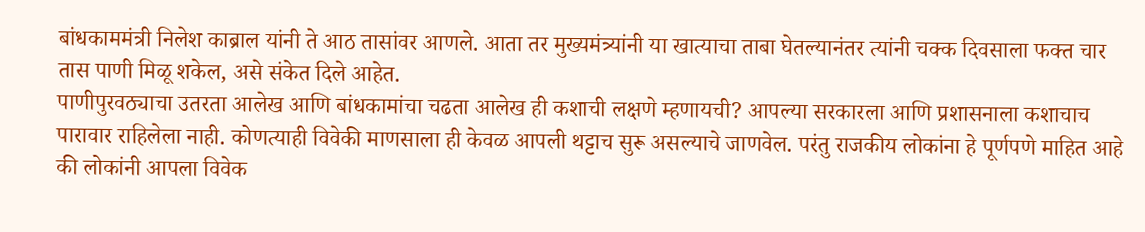बांधकाममंत्री निलेश काब्राल यांनी ते आठ तासांवर आणले. आता तर मुख्यमंत्र्यांनी या खात्याचा ताबा घेतल्यानंतर त्यांनी चक्क दिवसाला फक्त चार तास पाणी मिळू शकेल, असे संकेत दिले आहेत.
पाणीपुरवठ्याचा उतरता आलेख आणि बांधकामांचा चढता आलेख ही कशाची लक्षणे म्हणायची? आपल्या सरकारला आणि प्रशासनाला कशाचाच पारावार राहिलेला नाही. कोणत्याही विवेकी माणसाला ही केवळ आपली थट्टाच सुरू असल्याचे जाणवेल. परंतु राजकीय लोकांना हे पूर्णपणे माहित आहे की लोकांनी आपला विवेक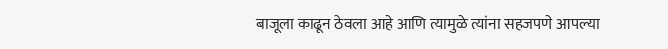बाजूला काढून ठेवला आहे आणि त्यामुळे त्यांना सहजपणे आपल्या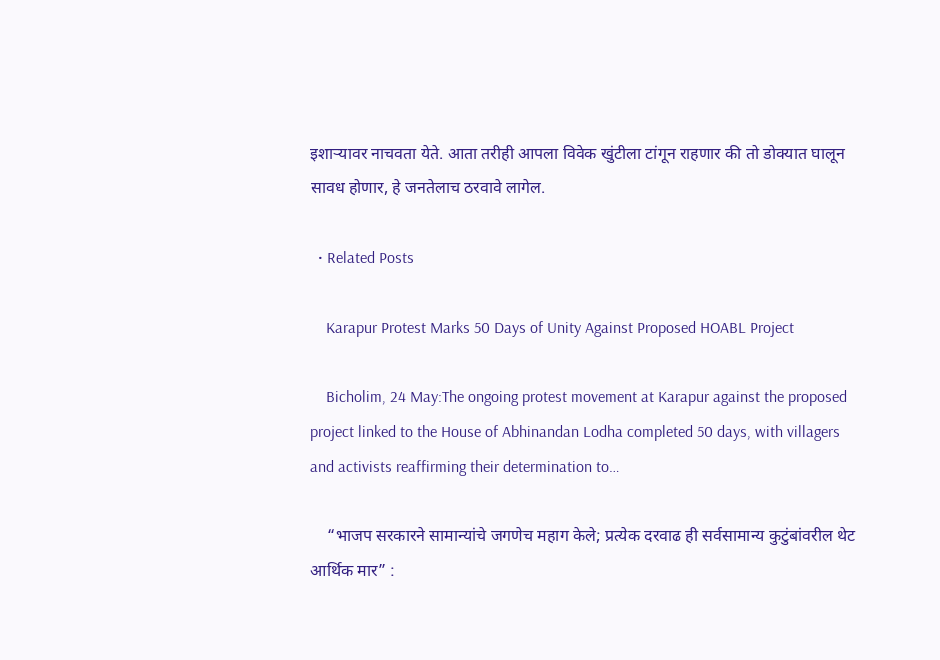इशाऱ्यावर नाचवता येते. आता तरीही आपला विवेक खुंटीला टांगून राहणार की तो डोक्यात घालून सावध होणार, हे जनतेलाच ठरवावे लागेल.

  • Related Posts

    Karapur Protest Marks 50 Days of Unity Against Proposed HOABL Project

    Bicholim, 24 May:The ongoing protest movement at Karapur against the proposed project linked to the House of Abhinandan Lodha completed 50 days, with villagers and activists reaffirming their determination to…

    “भाजप सरकारने सामान्यांचे जगणेच महाग केले; प्रत्येक दरवाढ ही सर्वसामान्य कुटुंबांवरील थेट आर्थिक मार” :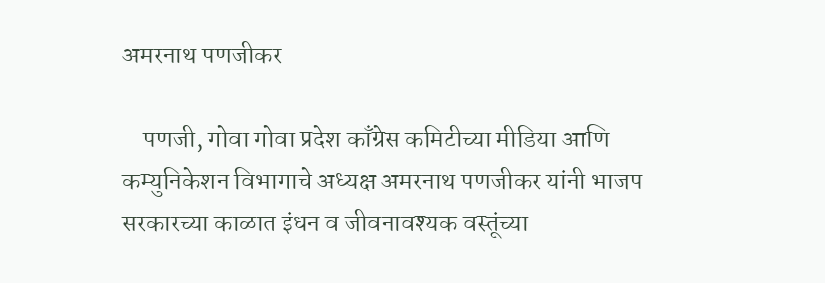अमरनाथ पणजीकर

    पणजी, गोवा गोवा प्रदेश काँग्रेस कमिटीच्या मीडिया आणि कम्युनिकेशन विभागाचे अध्यक्ष अमरनाथ पणजीकर यांनी भाजप सरकारच्या काळात इंधन व जीवनावश्यक वस्तूंच्या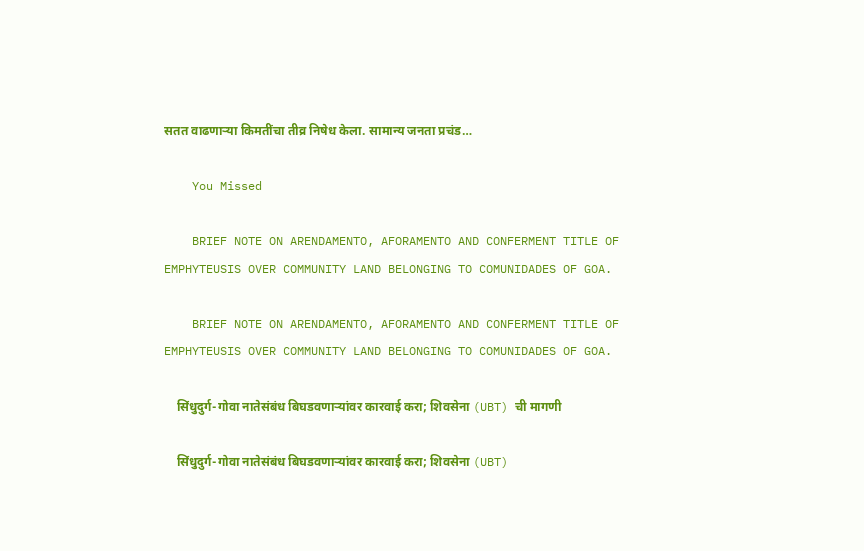सतत वाढणाऱ्या किमतींचा तीव्र निषेध केला. सामान्य जनता प्रचंड…

    You Missed

    BRIEF NOTE ON ARENDAMENTO, AFORAMENTO AND CONFERMENT TITLE OF EMPHYTEUSIS OVER COMMUNITY LAND BELONGING TO COMUNIDADES OF GOA.

    BRIEF NOTE ON ARENDAMENTO, AFORAMENTO AND CONFERMENT TITLE OF EMPHYTEUSIS OVER COMMUNITY LAND BELONGING TO COMUNIDADES OF GOA.

    सिंधुदुर्ग-गोवा नातेसंबंध बिघडवणाऱ्यांवर कारवाई करा; शिवसेना (UBT) ची मागणी

    सिंधुदुर्ग-गोवा नातेसंबंध बिघडवणाऱ्यांवर कारवाई करा; शिवसेना (UBT)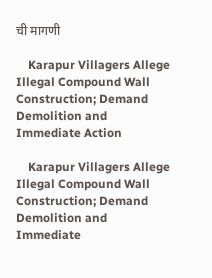ची मागणी

    Karapur Villagers Allege Illegal Compound Wall Construction; Demand Demolition and Immediate Action

    Karapur Villagers Allege Illegal Compound Wall Construction; Demand Demolition and Immediate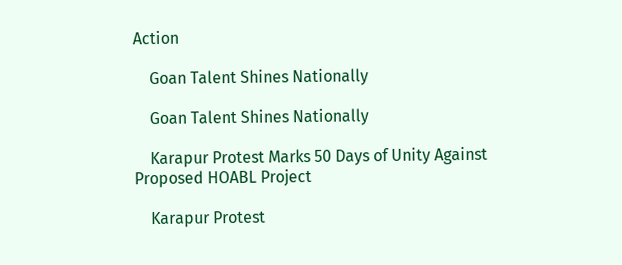Action

    Goan Talent Shines Nationally

    Goan Talent Shines Nationally

    Karapur Protest Marks 50 Days of Unity Against Proposed HOABL Project

    Karapur Protest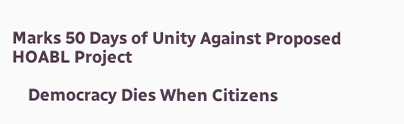Marks 50 Days of Unity Against Proposed HOABL Project

    Democracy Dies When Citizens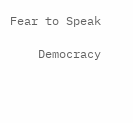Fear to Speak

    Democracy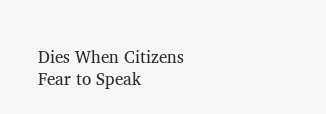Dies When Citizens Fear to Speak